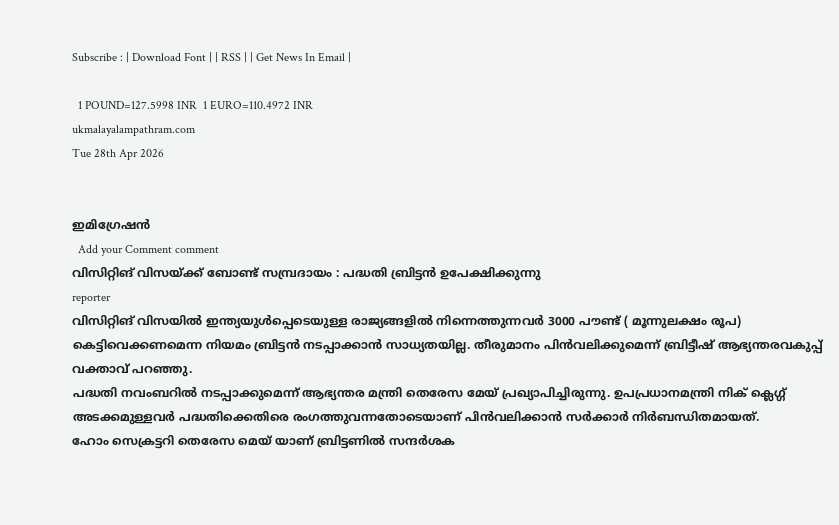Subscribe : | Download Font | | RSS | | Get News In Email |

  1 POUND=127.5998 INR  1 EURO=110.4972 INR
ukmalayalampathram.com
Tue 28th Apr 2026


ഇമിഗ്രേഷന്‍
  Add your Comment comment
വിസിറ്റിങ് വിസയ്ക്ക് ബോണ്ട് സമ്പ്രദായം : പദ്ധതി ബ്രിട്ടന്‍ ഉപേക്ഷിക്കുന്നു
reporter
വിസിറ്റിങ് വിസയില്‍ ഇന്ത്യയുള്‍പ്പെടെയുള്ള രാജ്യങ്ങളില്‍ നിന്നെത്തുന്നവര്‍ 3000 പൗണ്ട് ( മൂന്നുലക്ഷം രൂപ) കെട്ടിവെക്കണമെന്ന നിയമം ബ്രിട്ടന്‍ നടപ്പാക്കാന്‍ സാധ്യതയില്ല. തീരുമാനം പിന്‍വലിക്കുമെന്ന് ബ്രിട്ടീഷ് ആഭ്യന്തരവകുപ്പ് വക്താവ് പറഞ്ഞു.
പദ്ധതി നവംബറില്‍ നടപ്പാക്കുമെന്ന് ആഭ്യന്തര മന്ത്രി തെരേസ മേയ് പ്രഖ്യാപിച്ചിരുന്നു. ഉപപ്രധാനമന്ത്രി നിക് ക്ലെഗ്ഗ് അടക്കമുള്ളവര്‍ പദ്ധതിക്കെതിരെ രംഗത്തുവന്നതോടെയാണ് പിന്‍വലിക്കാന്‍ സര്‍ക്കാര്‍ നിര്‍ബന്ധിതമായത്.
ഹോം സെക്രട്ടറി തെരേസ മെയ് യാണ് ബ്രിട്ടണില്‍ സന്ദര്‍ശക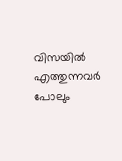വിസയില്‍ എത്തുന്നവര്‍ പോലും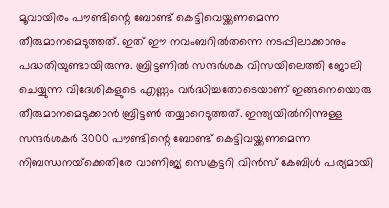മൂവായിരം പൗണ്ടിന്റെ ബോണ്ട് കെട്ടിവെയ്ക്കണമെന്ന തീരുമാനമെടുത്തത്. ഇത് ഈ നവംബറില്‍തന്നെ നടപ്പിലാക്കാനും പദ്ധതിയുണ്ടായിരുന്നു. ബ്രിട്ടണില്‍ സന്ദര്‍ശക വിസയിലെത്തി ജോലി ചെയ്യുന്ന വിദേശികളുടെ എണ്ണം വര്‍ദ്ധിച്ചതോടെയാണ് ഇങ്ങനെയൊരു തീരുമാനമെടുക്കാന്‍ ബ്രിട്ടണ്‍ തയ്യാറെടുത്തത്. ഇന്ത്യയില്‍നിന്നുള്ള സന്ദര്‍ശകര്‍ 3000 പൗണ്ടിന്റെ ബോണ്ട് കെട്ടിവയ്ക്കണമെന്ന നിബന്ധനയ്‌ക്കെതിരേ വാണിജ്യ സെക്രട്ടറി വിന്‍സ് കേബിള്‍ പര്യമായി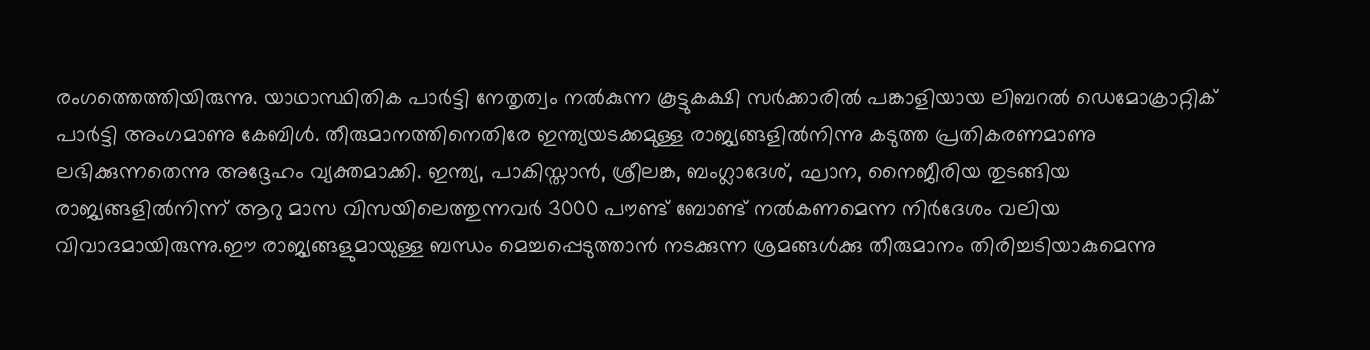രംഗത്തെത്തിയിരുന്നു. യാഥാസ്ഥിതിക പാര്‍ട്ടി നേതൃത്വം നല്‍കുന്ന കൂട്ടുകക്ഷി സര്‍ക്കാരില്‍ പങ്കാളിയായ ലിബറല്‍ ഡെമോക്രാറ്റിക് പാര്‍ട്ടി അംഗമാണു കേബിള്‍. തീരുമാനത്തിനെതിരേ ഇന്ത്യയടക്കമുള്ള രാജ്യങ്ങളില്‍നിന്നു കടുത്ത പ്രതികരണമാണു ലഭിക്കുന്നതെന്നു അദ്ദേഹം വ്യക്തമാക്കി. ഇന്ത്യ, പാകിസ്താന്‍, ശ്രീലങ്ക, ബംഗ്ലാദേശ്, ഘാന, നൈജീരിയ തുടങ്ങിയ രാജ്യങ്ങളില്‍നിന്ന് ആറു മാസ വിസയിലെത്തുന്നവര്‍ 3000 പൗണ്ട് ബോണ്ട് നല്‍കണമെന്ന നിര്‍ദേശം വലിയ വിവാദമായിരുന്നു.ഈ രാജ്യങ്ങളുമായുള്ള ബന്ധം മെച്ചപ്പെടുത്താന്‍ നടക്കുന്ന ശ്രമങ്ങള്‍ക്കു തീരുമാനം തിരിച്ചടിയാകുമെന്നു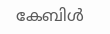കേബിള്‍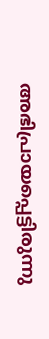അഭിപ്രായപ്പെട്ടിരുന്നു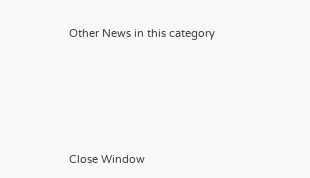Other News in this category








Close Window